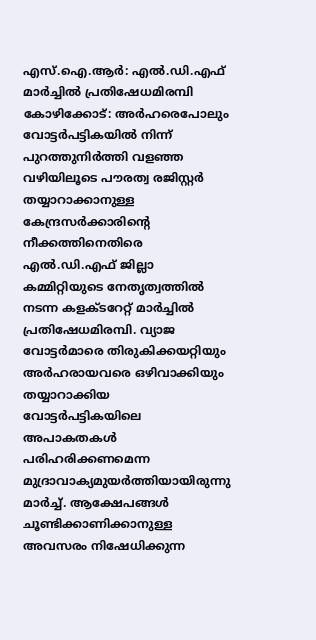എസ്.ഐ.ആർ: എൽ.ഡി.എഫ് മാർച്ചിൽ പ്രതിഷേധമിരമ്പി
കോഴിക്കോട്: അർഹരെപോലും വോട്ടർപട്ടികയിൽ നിന്ന് പുറത്തുനിർത്തി വളഞ്ഞ വഴിയിലൂടെ പൗരത്വ രജിസ്റ്റർ തയ്യാറാക്കാനുള്ള കേന്ദ്രസർക്കാരിന്റെ നീക്കത്തിനെതിരെ എൽ.ഡി.എഫ് ജില്ലാ കമ്മിറ്റിയുടെ നേതൃത്വത്തിൽ നടന്ന കളക്ടറേറ്റ് മാർച്ചിൽ പ്രതിഷേധമിരമ്പി. വ്യാജ വോട്ടർമാരെ തിരുകിക്കയറ്റിയും അർഹരായവരെ ഒഴിവാക്കിയും തയ്യാറാക്കിയ വോട്ടർപട്ടികയിലെ അപാകതകൾ പരിഹരിക്കണമെന്ന മുദ്രാവാക്യമുയർത്തിയായിരുന്നു മാർച്ച്. ആക്ഷേപങ്ങൾ ചൂണ്ടിക്കാണിക്കാനുള്ള അവസരം നിഷേധിക്കുന്ന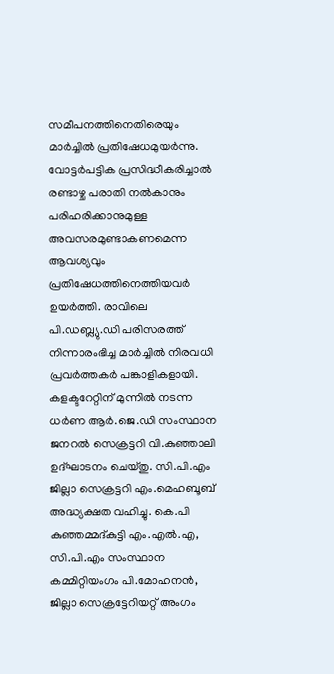സമീപനത്തിനെതിരെയും മാർച്ചിൽ പ്രതിഷേധമുയർന്നു. വോട്ടർപട്ടിക പ്രസിദ്ധീകരിച്ചാൽ രണ്ടാഴ്ച പരാതി നൽകാനും പരിഹരിക്കാനുമുള്ള അവസരമുണ്ടാകണമെന്ന ആവശ്യവും പ്രതിഷേധത്തിനെത്തിയവർ ഉയർത്തി. രാവിലെ പി.ഡബ്ല്യു.ഡി പരിസരത്ത് നിന്നാരംഭിച്ച മാർച്ചിൽ നിരവധി പ്രവർത്തകർ പങ്കാളികളായി. കളക്ടറേറ്റിന് മുന്നിൽ നടന്ന ധർണ ആർ.ജെ.ഡി സംസ്ഥാന ജനറൽ സെക്രട്ടറി വി.കുഞ്ഞാലി ഉദ്ഘാടനം ചെയ്തു. സി.പി.എം ജില്ലാ സെക്രട്ടറി എം.മെഹബൂബ് അദ്ധ്യക്ഷത വഹിച്ചു. കെ.പി കുഞ്ഞമ്മദ്കുട്ടി എം.എൽ.എ, സി.പി.എം സംസ്ഥാന കമ്മിറ്റിയംഗം പി.മോഹനൻ, ജില്ലാ സെക്രട്ടേറിയറ്റ് അംഗം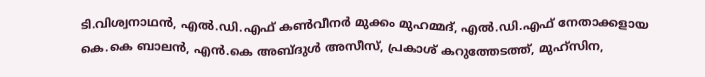ടി.വിശ്വനാഥൻ, എൽ.ഡി.എഫ് കൺവീനർ മുക്കം മുഹമ്മദ്, എൽ.ഡി.എഫ് നേതാക്കളായ കെ.കെ ബാലൻ, എൻ.കെ അബ്ദുൾ അസീസ്, പ്രകാശ് കറുത്തേടത്ത്, മുഹ്സിന,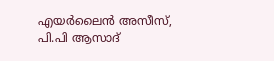എയർലൈൻ അസീസ്, പി.പി ആസാദ്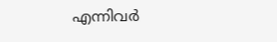എന്നിവർ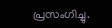പ്രസംഗിച്ചു.